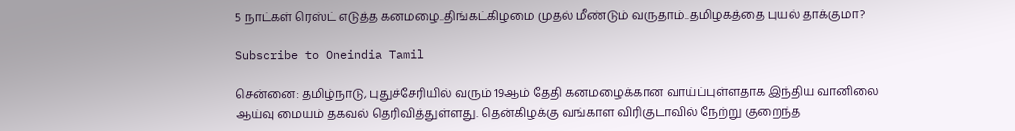5 நாட்கள் ரெஸ்ட் எடுத்த கனமழை..திங்கட்கிழமை முதல் மீண்டும் வருதாம்..தமிழகத்தை புயல் தாக்குமா?

Subscribe to Oneindia Tamil

சென்னை: தமிழ்நாடு, புதுச்சேரியில் வரும் 19ஆம் தேதி கனமழைக்கான வாய்ப்புள்ளதாக இந்திய வானிலை ஆய்வு மையம் தகவல் தெரிவித்துள்ளது. தென்கிழக்கு வங்காள விரிகுடாவில் நேற்று குறைந்த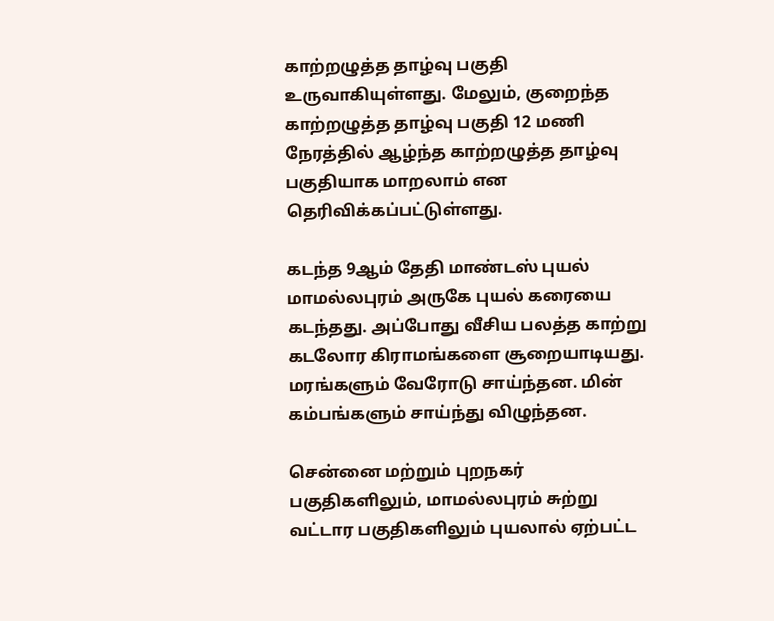காற்றழுத்த தாழ்வு பகுதி உருவாகியுள்ளது. மேலும், குறைந்த காற்றழுத்த தாழ்வு பகுதி 12 மணி நேரத்தில் ஆழ்ந்த காற்றழுத்த தாழ்வு பகுதியாக மாறலாம் என தெரிவிக்கப்பட்டுள்ளது.

கடந்த 9ஆம் தேதி மாண்டஸ் புயல் மாமல்லபுரம் அருகே புயல் கரையை கடந்தது. அப்போது வீசிய பலத்த காற்று கடலோர கிராமங்களை சூறையாடியது. மரங்களும் வேரோடு சாய்ந்தன. மின் கம்பங்களும் சாய்ந்து விழுந்தன.

சென்னை மற்றும் புறநகர் பகுதிகளிலும், மாமல்லபுரம் சுற்று வட்டார பகுதிகளிலும் புயலால் ஏற்பட்ட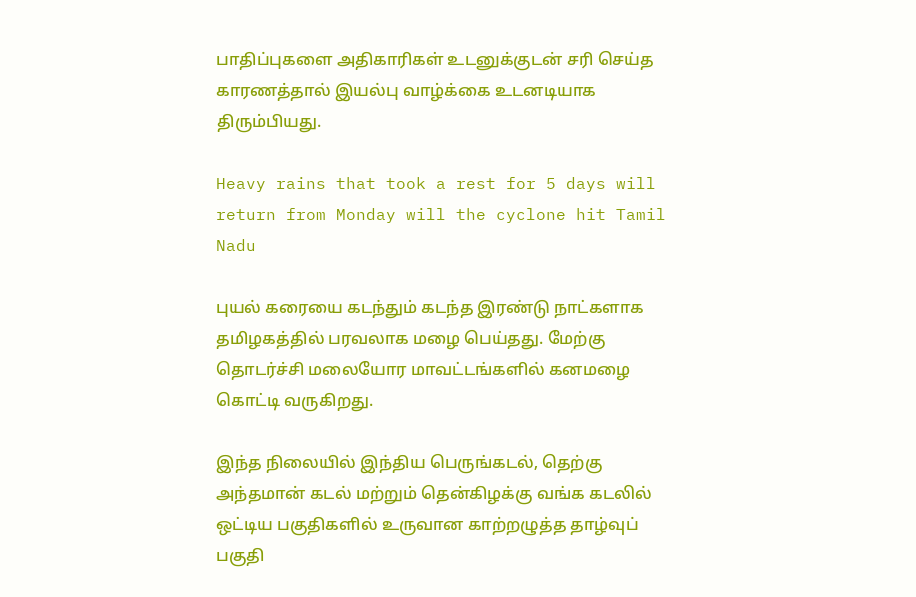பாதிப்புகளை அதிகாரிகள் உடனுக்குடன் சரி செய்த காரணத்தால் இயல்பு வாழ்க்கை உடனடியாக திரும்பியது.

Heavy rains that took a rest for 5 days will return from Monday will the cyclone hit Tamil Nadu

புயல் கரையை கடந்தும் கடந்த இரண்டு நாட்களாக தமிழகத்தில் பரவலாக மழை பெய்தது. மேற்கு தொடர்ச்சி மலையோர மாவட்டங்களில் கனமழை கொட்டி வருகிறது.

இந்த நிலையில் இந்திய பெருங்கடல், தெற்கு அந்தமான் கடல் மற்றும் தென்கிழக்கு வங்க கடலில் ஒட்டிய பகுதிகளில் உருவான காற்றழுத்த தாழ்வுப் பகுதி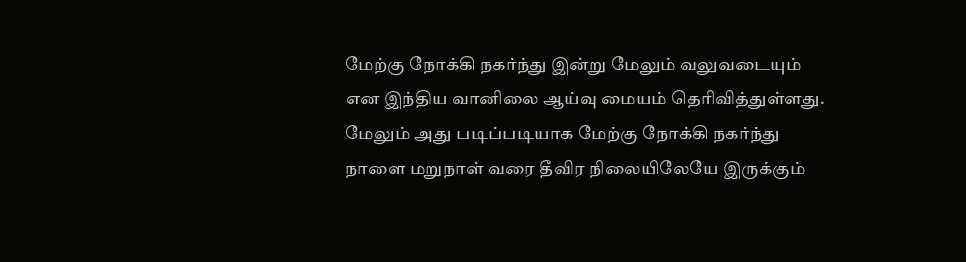மேற்கு நோக்கி நகர்ந்து இன்று மேலும் வலுவடையும் என இந்திய வானிலை ஆய்வு மையம் தெரிவித்துள்ளது. மேலும் அது படிப்படியாக மேற்கு நோக்கி நகர்ந்து நாளை மறுநாள் வரை தீவிர நிலையிலேயே இருக்கும்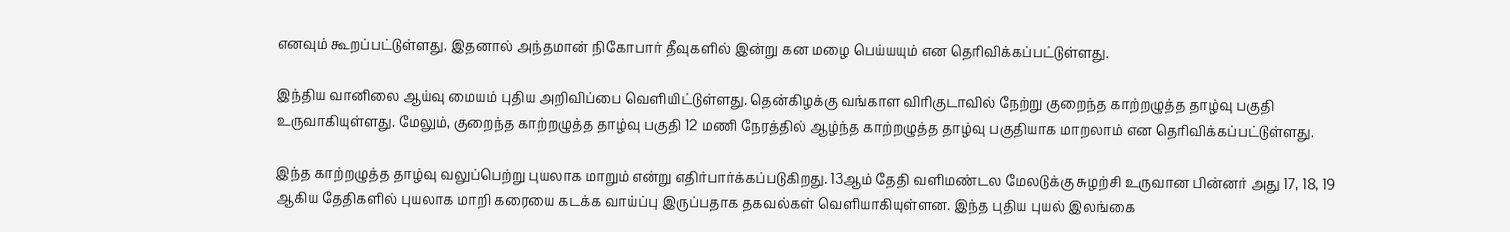எனவும் கூறப்பட்டுள்ளது. இதனால் அந்தமான் நிகோபார் தீவுகளில் இன்று கன மழை பெய்யயும் என தெரிவிக்கப்பட்டுள்ளது.

இந்திய வானிலை ஆய்வு மையம் புதிய அறிவிப்பை வெளியிட்டுள்ளது. தென்கிழக்கு வங்காள விரிகுடாவில் நேற்று குறைந்த காற்றழுத்த தாழ்வு பகுதி உருவாகியுள்ளது. மேலும், குறைந்த காற்றழுத்த தாழ்வு பகுதி 12 மணி நேரத்தில் ஆழ்ந்த காற்றழுத்த தாழ்வு பகுதியாக மாறலாம் என தெரிவிக்கப்பட்டுள்ளது.

இந்த காற்றழுத்த தாழ்வு வலுப்பெற்று புயலாக மாறும் என்று எதிர்பார்க்கப்படுகிறது. 13ஆம் தேதி வளிமண்டல மேலடுக்கு சுழற்சி உருவான பின்னர் அது 17, 18, 19 ஆகிய தேதிகளில் புயலாக மாறி கரையை கடக்க வாய்ப்பு இருப்பதாக தகவல்கள் வெளியாகியுள்ளன. இந்த புதிய புயல் இலங்கை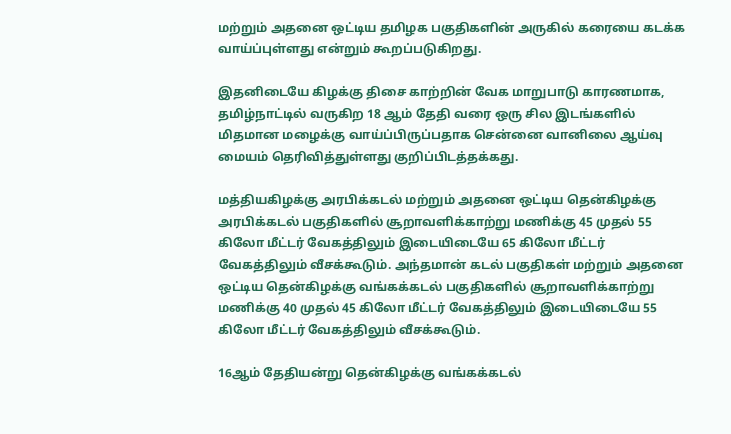மற்றும் அதனை ஒட்டிய தமிழக பகுதிகளின் அருகில் கரையை கடக்க வாய்ப்புள்ளது என்றும் கூறப்படுகிறது.

இதனிடையே கிழக்கு திசை காற்றின் வேக மாறுபாடு காரணமாக, தமிழ்நாட்டில் வருகிற 18 ஆம் தேதி வரை ஒரு சில இடங்களில் மிதமான மழைக்கு வாய்ப்பிருப்பதாக சென்னை வானிலை ஆய்வு மையம் தெரிவித்துள்ளது குறிப்பிடத்தக்கது.

மத்தியகிழக்கு அரபிக்கடல் மற்றும் அதனை ஒட்டிய தென்கிழக்கு அரபிக்கடல் பகுதிகளில் சூறாவளிக்காற்று மணிக்கு 45 முதல் 55 கிலோ மீட்டர் வேகத்திலும் இடையிடையே 65 கிலோ மீட்டர் வேகத்திலும் வீசக்கூடும். அந்தமான் கடல் பகுதிகள் மற்றும் அதனை ஒட்டிய தென்கிழக்கு வங்கக்கடல் பகுதிகளில் சூறாவளிக்காற்று மணிக்கு 40 முதல் 45 கிலோ மீட்டர் வேகத்திலும் இடையிடையே 55 கிலோ மீட்டர் வேகத்திலும் வீசக்கூடும்.

16ஆம் தேதியன்று தென்கிழக்கு வங்கக்கடல்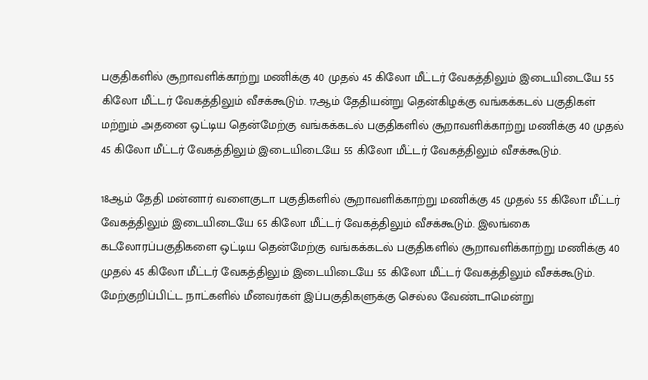பகுதிகளில் சூறாவளிக்காற்று மணிக்கு 40 முதல் 45 கிலோ மீட்டர் வேகத்திலும் இடையிடையே 55 கிலோ மீட்டர் வேகத்திலும் வீசக்கூடும். 17ஆம் தேதியன்று தென்கிழக்கு வங்கக்கடல் பகுதிகள் மற்றும் அதனை ஒட்டிய தென்மேற்கு வங்கக்கடல் பகுதிகளில் சூறாவளிக்காற்று மணிக்கு 40 முதல் 45 கிலோ மீட்டர் வேகத்திலும் இடையிடையே 55 கிலோ மீட்டர் வேகத்திலும் வீசக்கூடும்.

18ஆம் தேதி மன்னார் வளைகுடா பகுதிகளில் சூறாவளிக்காற்று மணிக்கு 45 முதல் 55 கிலோ மீட்டர் வேகத்திலும் இடையிடையே 65 கிலோ மீட்டர் வேகத்திலும் வீசக்கூடும். இலங்கை கடலோரப்பகுதிகளை ஒட்டிய தென்மேற்கு வங்கக்கடல் பகுதிகளில் சூறாவளிக்காற்று மணிக்கு 40 முதல் 45 கிலோ மீட்டர் வேகத்திலும் இடையிடையே 55 கிலோ மீட்டர் வேகத்திலும் வீசக்கூடும். மேற்குறிப்பிட்ட நாட்களில் மீனவர்கள் இப்பகுதிகளுக்கு செல்ல வேண்டாமென்று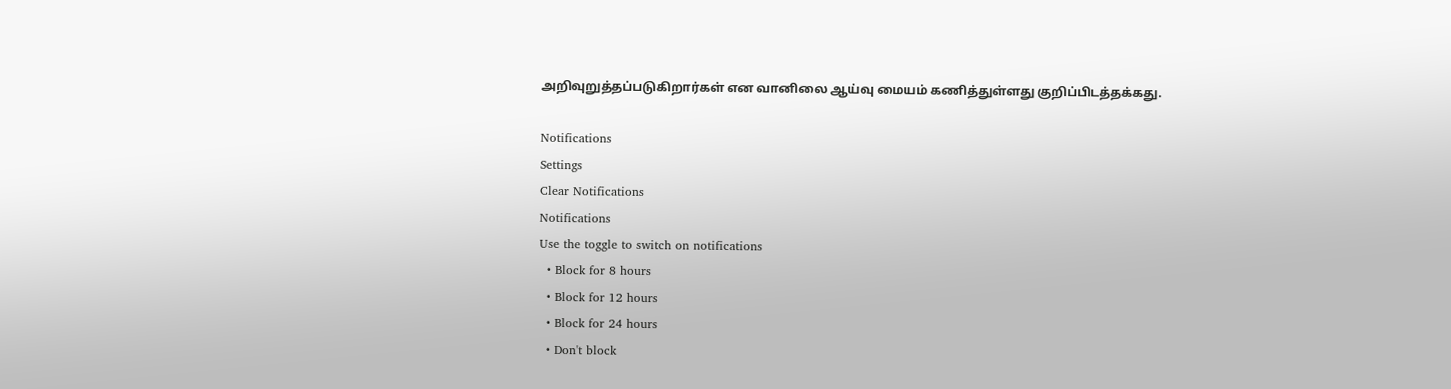அறிவுறுத்தப்படுகிறார்கள் என வானிலை ஆய்வு மையம் கணித்துள்ளது குறிப்பிடத்தக்கது.

Notifications
Settings
Clear Notifications
Notifications
Use the toggle to switch on notifications
  • Block for 8 hours
  • Block for 12 hours
  • Block for 24 hours
  • Don't block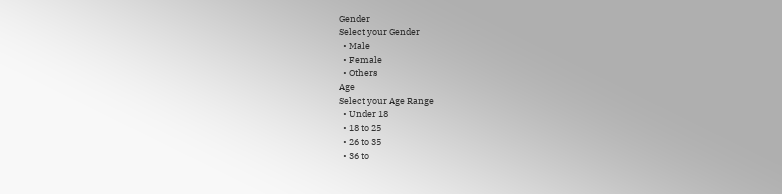Gender
Select your Gender
  • Male
  • Female
  • Others
Age
Select your Age Range
  • Under 18
  • 18 to 25
  • 26 to 35
  • 36 to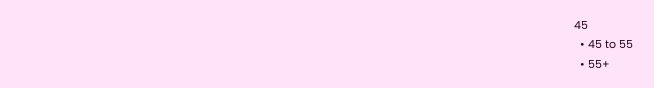45
  • 45 to 55
  • 55+